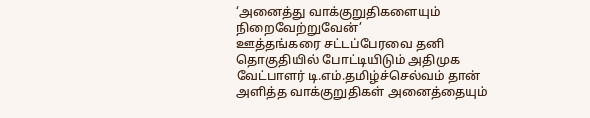‘அனைத்து வாக்குறுதிகளையும் நிறைவேற்றுவேன்’
ஊத்தங்கரை சட்டப்பேரவை தனி தொகுதியில் போட்டியிடும் அதிமுக வேட்பாளர் டி.எம்.தமிழ்ச்செல்வம் தான் அளித்த வாக்குறுதிகள் அனைத்தையும்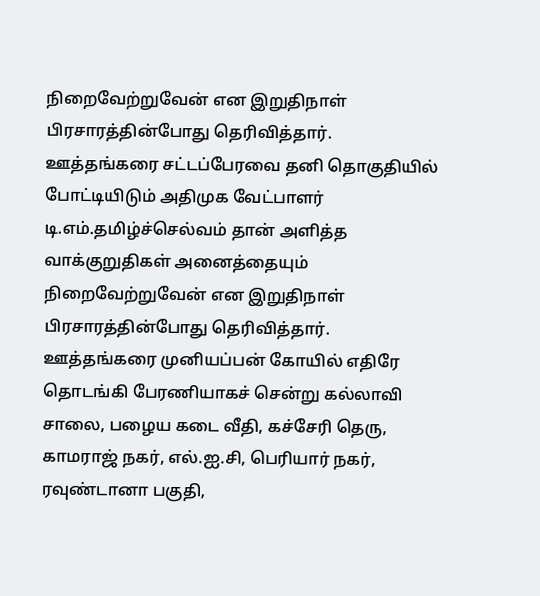நிறைவேற்றுவேன் என இறுதிநாள் பிரசாரத்தின்போது தெரிவித்தார்.
ஊத்தங்கரை சட்டப்பேரவை தனி தொகுதியில் போட்டியிடும் அதிமுக வேட்பாளர் டி.எம்.தமிழ்ச்செல்வம் தான் அளித்த வாக்குறுதிகள் அனைத்தையும் நிறைவேற்றுவேன் என இறுதிநாள் பிரசாரத்தின்போது தெரிவித்தார்.
ஊத்தங்கரை முனியப்பன் கோயில் எதிரே தொடங்கி பேரணியாகச் சென்று கல்லாவி சாலை, பழைய கடை வீதி, கச்சேரி தெரு, காமராஜ் நகர், எல்.ஐ.சி, பெரியார் நகர், ரவுண்டானா பகுதி,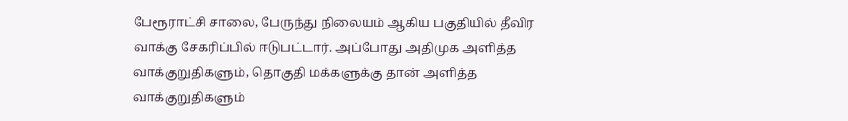பேரூராட்சி சாலை, பேருந்து நிலையம் ஆகிய பகுதியில் தீவிர வாக்கு சேகரிப்பில் ஈடுபட்டார். அப்போது அதிமுக அளித்த வாக்குறுதிகளும், தொகுதி மக்களுக்கு தான் அளித்த வாக்குறுதிகளும்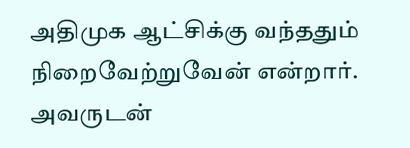அதிமுக ஆட்சிக்கு வந்ததும் நிறைவேற்றுவேன் என்றார்.
அவருடன்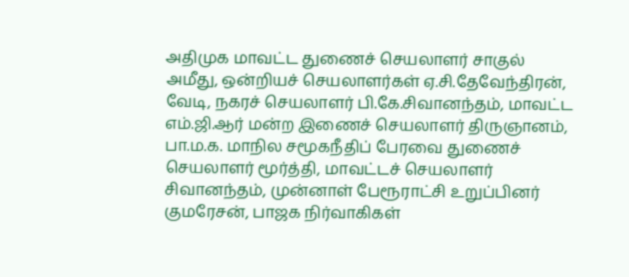அதிமுக மாவட்ட துணைச் செயலாளர் சாகுல் அமீது, ஒன்றியச் செயலாளர்கள் ஏ.சி.தேவேந்திரன், வேடி, நகரச் செயலாளர் பி.கே.சிவானந்தம், மாவட்ட எம்.ஜி.ஆர் மன்ற இணைச் செயலாளர் திருஞானம், பா.ம.க. மாநில சமூகநீதிப் பேரவை துணைச் செயலாளர் மூர்த்தி, மாவட்டச் செயலாளர் சிவானந்தம், முன்னாள் பேரூராட்சி உறுப்பினர் குமரேசன், பாஜக நிர்வாகிகள்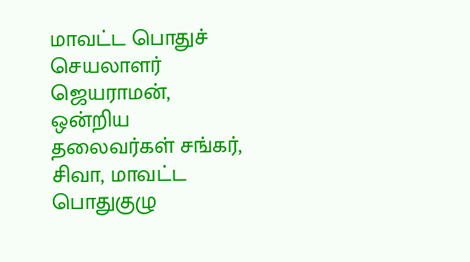மாவட்ட பொதுச் செயலாளர் ஜெயராமன், ஒன்றிய தலைவர்கள் சங்கர், சிவா, மாவட்ட பொதுகுழு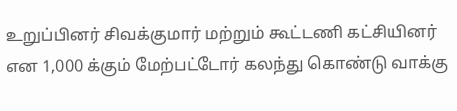உறுப்பினர் சிவக்குமார் மற்றும் கூட்டணி கட்சியினர் என 1,000 க்கும் மேற்பட்டோர் கலந்து கொண்டு வாக்கு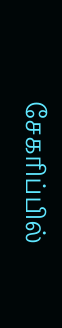சேகரிப்பில்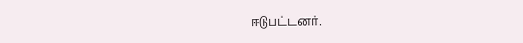ஈடுபட்டனர்.